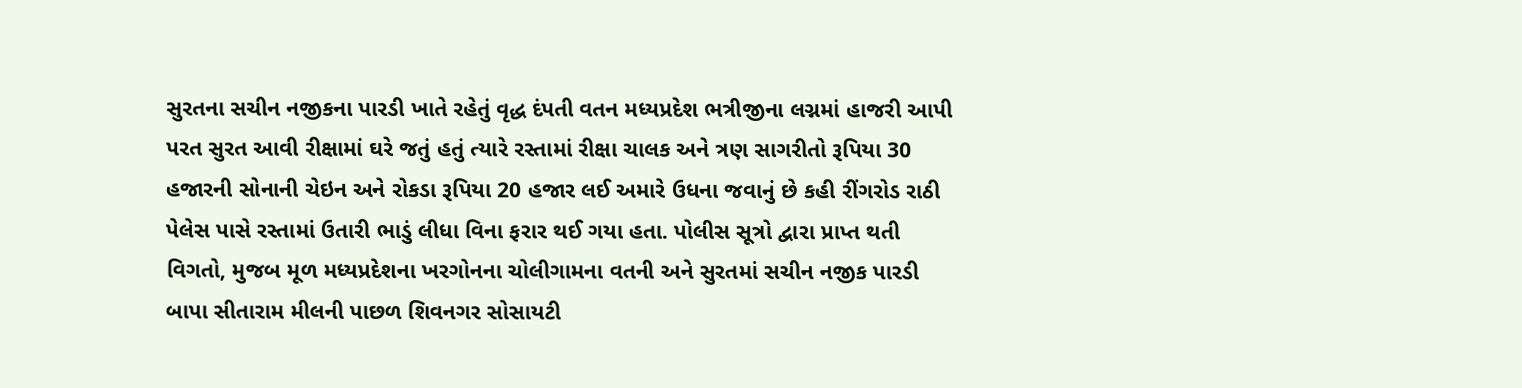સુરતના સચીન નજીકના પારડી ખાતે રહેતું વૃદ્ધ દંપતી વતન મધ્યપ્રદેશ ભત્રીજીના લગ્નમાં હાજરી આપી પરત સુરત આવી રીક્ષામાં ઘરે જતું હતું ત્યારે રસ્તામાં રીક્ષા ચાલક અને ત્રણ સાગરીતો રૂપિયા 30 હજારની સોનાની ચેઇન અને રોકડા રૂપિયા 20 હજાર લઈ અમારે ઉધના જવાનું છે કહી રીંગરોડ રાઠી પેલેસ પાસે રસ્તામાં ઉતારી ભાડું લીધા વિના ફરાર થઈ ગયા હતા. પોલીસ સૂત્રો દ્વારા પ્રાપ્ત થતી વિગતો, મુજબ મૂળ મધ્યપ્રદેશના ખરગોનના ચોલીગામના વતની અને સુરતમાં સચીન નજીક પારડી બાપા સીતારામ મીલની પાછળ શિવનગર સોસાયટી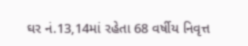ઘર નં.13,14માં રહેતા 68 વર્ષીય નિવૃત્ત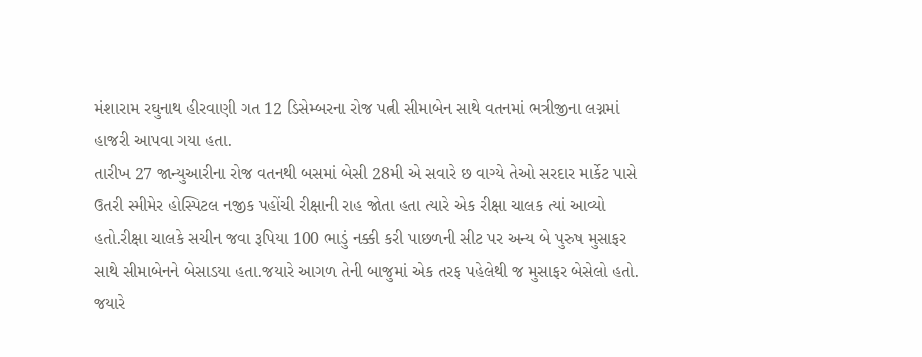મંશારામ રઘુનાથ હીરવાણી ગત 12 ડિસેમ્બરના રોજ પત્ની સીમાબેન સાથે વતનમાં ભત્રીજીના લગ્નમાં હાજરી આપવા ગયા હતા.
તારીખ 27 જાન્યુઆરીના રોજ વતનથી બસમાં બેસી 28મી એ સવારે છ વાગ્યે તેઓ સરદાર માર્કેટ પાસે ઉતરી સ્મીમેર હોસ્પિટલ નજીક પહોંચી રીક્ષાની રાહ જોતા હતા ત્યારે એક રીક્ષા ચાલક ત્યાં આવ્યો હતો.રીક્ષા ચાલકે સચીન જવા રૂપિયા 100 ભાડું નક્કી કરી પાછળની સીટ પર અન્ય બે પુરુષ મુસાફર સાથે સીમાબેનને બેસાડયા હતા.જયારે આગળ તેની બાજુમાં એક તરફ પહેલેથી જ મુસાફર બેસેલો હતો. જયારે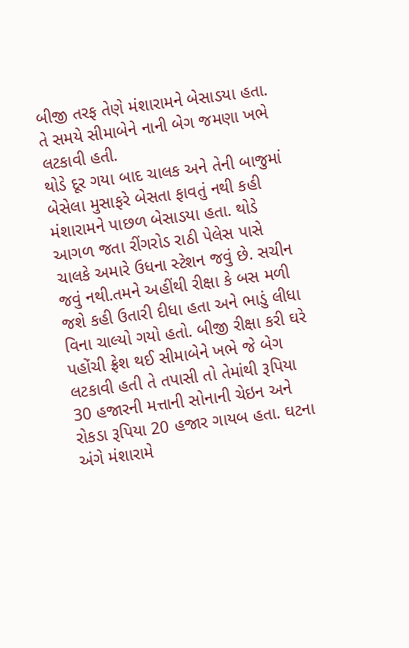બીજી તરફ તેણે મંશારામને બેસાડયા હતા. તે સમયે સીમાબેને નાની બેગ જમણા ખભે લટકાવી હતી.
થોડે દૂર ગયા બાદ ચાલક અને તેની બાજુમાં બેસેલા મુસાફરે બેસતા ફાવતું નથી કહી મંશારામને પાછળ બેસાડયા હતા. થોડે આગળ જતા રીંગરોડ રાઠી પેલેસ પાસે ચાલકે અમારે ઉધના સ્ટેશન જવું છે. સચીન જવું નથી.તમને અહીંથી રીક્ષા કે બસ મળી જશે કહી ઉતારી દીધા હતા અને ભાડું લીધા વિના ચાલ્યો ગયો હતો. બીજી રીક્ષા કરી ઘરે પહોંચી ફ્રેશ થઈ સીમાબેને ખભે જે બેગ લટકાવી હતી તે તપાસી તો તેમાંથી રૂપિયા 30 હજારની મત્તાની સોનાની ચેઇન અને રોકડા રૂપિયા 20 હજાર ગાયબ હતા. ઘટના અંગે મંશારામે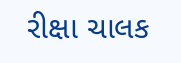રીક્ષા ચાલક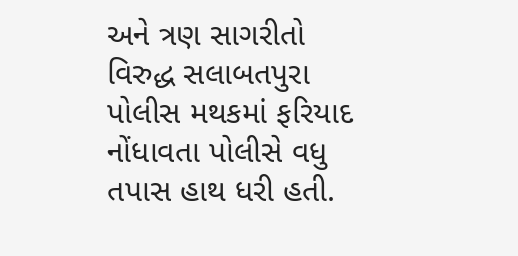અને ત્રણ સાગરીતો વિરુદ્ધ સલાબતપુરા પોલીસ મથકમાં ફરિયાદ નોંધાવતા પોલીસે વધુ તપાસ હાથ ધરી હતી.